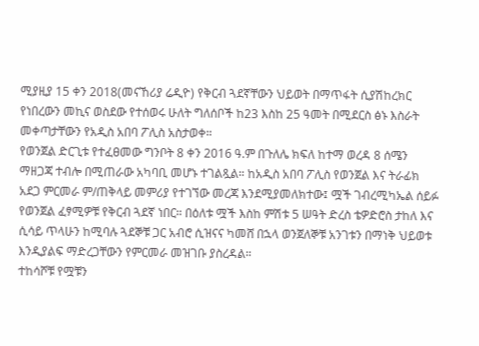ሚያዚያ 15 ቀን 2018(መናኸሪያ ሬዲዮ) የቅርብ ጓደኛቸውን ህይወት በማጥፋት ሲያሽከረክር የነበረውን መኪና ወስደው የተሰወሩ ሁለት ግለሰቦች ከ23 እስከ 25 ዓመት በሚደርስ ፅኑ እስራት መቀጣታቸውን የአዲስ አበባ ፖሊስ አስታወቀ።
የወንጀል ድርጊቱ የተፈፀመው ግንቦት 8 ቀን 2016 ዓ.ም በጉለሌ ክፍለ ከተማ ወረዳ 8 ሰሜን ማዘጋጃ ተብሎ በሚጠራው አካባቢ መሆኑ ተገልጿል። ከአዲስ አበባ ፖሊስ የወንጀል እና ትራፊክ አደጋ ምርመራ ም/ጠቅላይ መምሪያ የተገኘው መረጃ እንደሚያመለክተው፤ ሟች ገብረሚካኤል ሰይፉ የወንጀል ፈፃሚዎቹ የቅርብ ጓደኛ ነበር። በዕለቱ ሟች እስከ ምሽቱ 5 ሠዓት ድረስ ቴዎድሮስ ታከለ እና ሲሳይ ጥላሁን ከሚባሉ ጓደኞቹ ጋር አብሮ ሲዝናና ካመሸ በኋላ ወንጀለኞቹ አንገቱን በማነቅ ህይወቱ እንዲያልፍ ማድረጋቸውን የምርመራ መዝገቡ ያስረዳል።
ተከሳሾቹ የሟቹን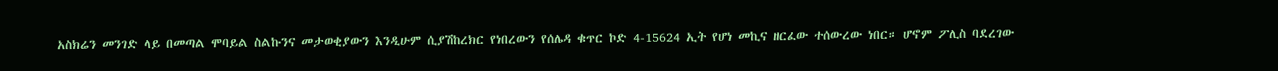አስክሬን መንገድ ላይ በመጣል ሞባይል ስልኩንና መታወቂያውን እንዲሁም ሲያሽከረክር የነበረውን የሰሌዳ ቁጥር ኮድ 4-15624 ኢት የሆነ መኪና ዘርፈው ተሰውረው ነበር። ሆኖም ፖሊስ ባደረገው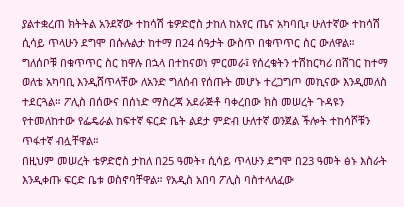ያልተቋረጠ ክትትል አንደኛው ተከሳሽ ቴዎድሮስ ታከለ ከአየር ጤና አካባቢ፣ ሁለተኛው ተከሳሽ ሲሳይ ጥላሁን ደግሞ በሱሉልታ ከተማ በ24 ሰዓታት ውስጥ በቁጥጥር ስር ውለዋል።
ግለሰቦቹ በቁጥጥር ስር ከዋሉ በኋላ በተከናወነ ምርመራ፤ የሰረቁትን ተሽከርካሪ በሸገር ከተማ ወለቴ አካባቢ እንዲሸጥላቸው ለአንድ ግለሰብ የሰጡት መሆኑ ተረጋግጦ መኪናው እንዲመለስ ተደርጓል። ፖሊስ በሰውና በሰነድ ማስረጃ አደራጅቶ ባቀረበው ክስ መሠረት ጉዳዩን የተመለከተው የፌዴራል ከፍተኛ ፍርድ ቤት ልደታ ምድብ ሁለተኛ ወንጀል ችሎት ተከሳሾቹን ጥፋተኛ ብሏቸዋል።
በዚህም መሠረት ቴዎድሮስ ታከለ በ25 ዓመት፣ ሲሳይ ጥላሁን ደግሞ በ23 ዓመት ፅኑ እስራት እንዲቀጡ ፍርድ ቤቱ ወስኖባቸዋል። የአዲስ አበባ ፖሊስ ባስተላለፈው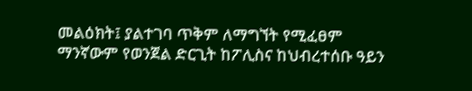መልዕክት፤ ያልተገባ ጥቅም ለማግኘት የሚፈፀም ማንኛውም የወንጀል ድርጊት ከፖሊስና ከህብረተሰቡ ዓይን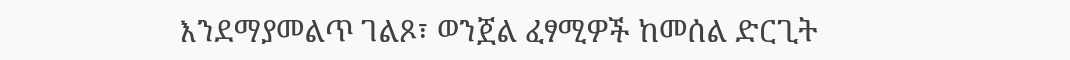እንደማያመልጥ ገልጾ፣ ወንጀል ፈፃሚዎች ከመሰል ድርጊት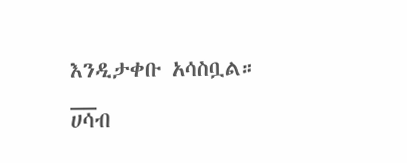እንዲታቀቡ አሳስቧል።
__
ሀሳብ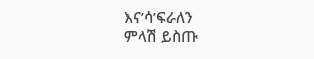እና’ሳ’ፍራለን
ምላሽ ይስጡ